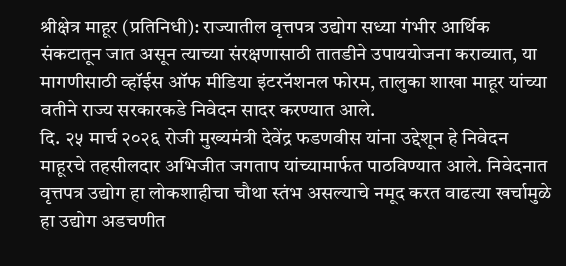श्रीक्षेत्र माहूर (प्रतिनिधी): राज्यातील वृत्तपत्र उद्योग सध्या गंभीर आर्थिक संकटातून जात असून त्याच्या संरक्षणासाठी तातडीने उपाययोजना कराव्यात, या मागणीसाठी व्हॉईस ऑफ मीडिया इंटरनॅशनल फोरम, तालुका शाखा माहूर यांच्या वतीने राज्य सरकारकडे निवेदन सादर करण्यात आले.
दि. २५ मार्च २०२६ रोजी मुख्यमंत्री देवेंद्र फडणवीस यांना उद्देशून हे निवेदन माहूरचे तहसीलदार अभिजीत जगताप यांच्यामार्फत पाठविण्यात आले. निवेदनात वृत्तपत्र उद्योग हा लोकशाहीचा चौथा स्तंभ असल्याचे नमूद करत वाढत्या खर्चामुळे हा उद्योग अडचणीत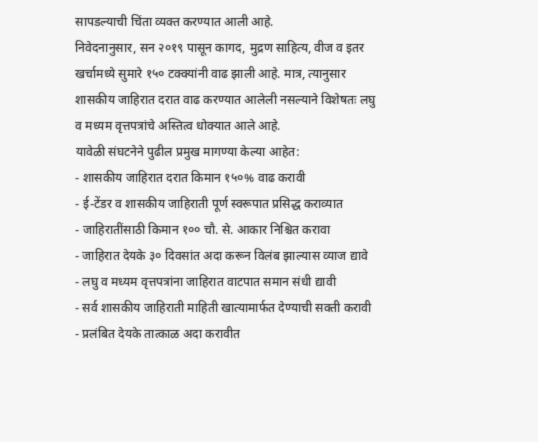सापडल्याची चिंता व्यक्त करण्यात आली आहे.
निवेदनानुसार, सन २०१९ पासून कागद, मुद्रण साहित्य, वीज व इतर खर्चामध्ये सुमारे १५० टक्क्यांनी वाढ झाली आहे. मात्र, त्यानुसार शासकीय जाहिरात दरात वाढ करण्यात आलेली नसल्याने विशेषतः लघु व मध्यम वृत्तपत्रांचे अस्तित्व धोक्यात आले आहे.
यावेळी संघटनेने पुढील प्रमुख मागण्या केल्या आहेत:
- शासकीय जाहिरात दरात किमान १५०% वाढ करावी
- ई-टेंडर व शासकीय जाहिराती पूर्ण स्वरूपात प्रसिद्ध कराव्यात
- जाहिरातींसाठी किमान १०० चौ. से. आकार निश्चित करावा
- जाहिरात देयके ३० दिवसांत अदा करून विलंब झाल्यास व्याज द्यावे
- लघु व मध्यम वृत्तपत्रांना जाहिरात वाटपात समान संधी द्यावी
- सर्व शासकीय जाहिराती माहिती खात्यामार्फत देण्याची सक्ती करावी
- प्रलंबित देयके तात्काळ अदा करावीत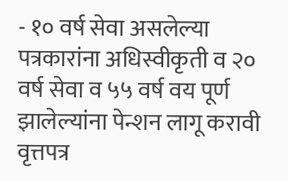- १० वर्ष सेवा असलेल्या पत्रकारांना अधिस्वीकृती व २० वर्ष सेवा व ५५ वर्ष वय पूर्ण झालेल्यांना पेन्शन लागू करावी
वृत्तपत्र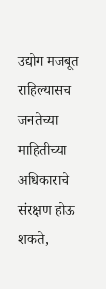उद्योग मजबूत राहिल्यासच जनतेच्या माहितीच्या अधिकाराचे संरक्षण होऊ शकते,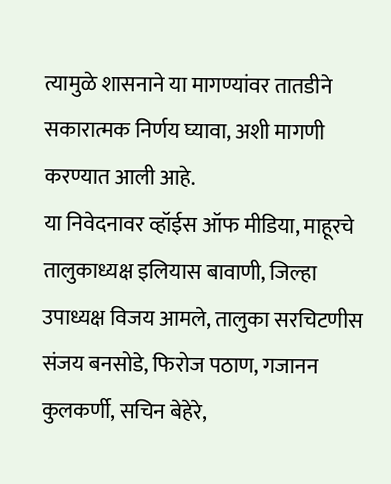त्यामुळे शासनाने या मागण्यांवर तातडीने सकारात्मक निर्णय घ्यावा, अशी मागणी करण्यात आली आहे.
या निवेदनावर व्हॉईस ऑफ मीडिया, माहूरचे तालुकाध्यक्ष इलियास बावाणी, जिल्हा उपाध्यक्ष विजय आमले, तालुका सरचिटणीस संजय बनसोडे, फिरोज पठाण, गजानन कुलकर्णी, सचिन बेहेरे,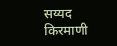सय्यद किरमाणी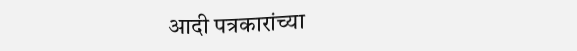आदी पत्रकारांच्या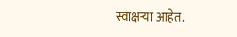स्वाक्षऱ्या आहेत.